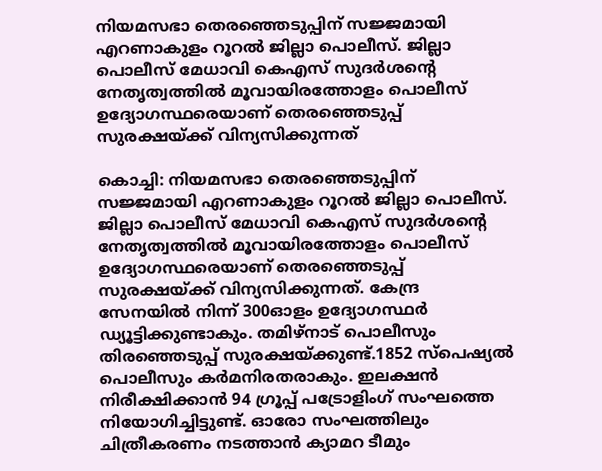നിയമസഭാ തെരഞ്ഞെടുപ്പിന് സജ്ജമായി എറണാകുളം റൂറൽ ജില്ലാ പൊലീസ്. ജില്ലാ പൊലീസ് മേധാവി കെഎസ് സുദർശന്‍റെ നേതൃത്വത്തിൽ മൂവായിരത്തോളം പൊലീസ് ഉദ്യോഗസ്ഥരെയാണ് തെരഞ്ഞെടുപ്പ് സുരക്ഷയ്ക്ക് വിന്യസിക്കുന്നത്

കൊച്ചി: നിയമസഭാ തെരഞ്ഞെടുപ്പിന് സജ്ജമായി എറണാകുളം റൂറൽ ജില്ലാ പൊലീസ്. ജില്ലാ പൊലീസ് മേധാവി കെഎസ് സുദർശന്‍റെ നേതൃത്വത്തിൽ മൂവായിരത്തോളം പൊലീസ് ഉദ്യോഗസ്ഥരെയാണ് തെരഞ്ഞെടുപ്പ് സുരക്ഷയ്ക്ക് വിന്യസിക്കുന്നത്. കേന്ദ്ര സേനയിൽ നിന്ന് 300ഓളം ഉദ്യോഗസ്ഥർ ഡ്യൂട്ടിക്കുണ്ടാകും. തമിഴ്നാട് പൊലീസും തിരഞ്ഞെടുപ്പ് സുരക്ഷയ്ക്കുണ്ട്.1852 സ്പെഷ്യൽ പൊലീസും കർമനിരതരാകും. ഇലക്ഷൻ നിരീക്ഷിക്കാൻ 94 ഗ്രൂപ്പ് പട്രോളിംഗ് സംഘത്തെ നിയോഗിച്ചിട്ടുണ്ട്. ഓരോ സംഘത്തിലും ചിത്രീകരണം നടത്താൻ ക്യാമറ ടീമും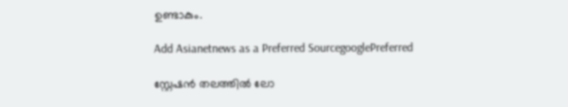ഉണ്ടാകും.

Add Asianetnews as a Preferred SourcegooglePreferred

സ്റ്റേഷൻ തലത്തിൽ ലോ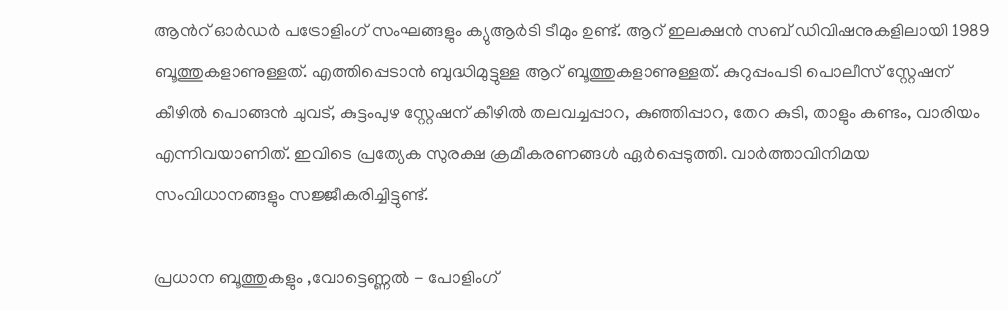ആന്‍റ് ഓർഡർ പട്രോളിംഗ് സംഘങ്ങളും ക്യുആർടി ടീമും ഉണ്ട്. ആറ് ഇലക്ഷൻ സബ് ഡിവിഷനുകളിലായി 1989 ബൂത്തുകളാണുള്ളത്. എത്തിപ്പെടാൻ ബുദ്ധിമുട്ടുള്ള ആറ് ബൂത്തുകളാണുള്ളത്. കുറുപ്പംപടി പൊലീസ് സ്റ്റേഷന് കീഴിൽ പൊങ്ങൻ ചുവട്, കുട്ടംപുഴ സ്റ്റേഷന് കീഴിൽ തലവച്ചപ്പാറ, കുഞ്ഞിപ്പാറ, തേറ കുടി, താളും കണ്ടം, വാരിയം എന്നിവയാണിത്. ഇവിടെ പ്രത്യേക സുരക്ഷ ക്രമീകരണങ്ങൾ ഏർപ്പെടുത്തി. വാർത്താവിനിമയ സംവിധാനങ്ങളും സജ്ജീകരിച്ചിട്ടുണ്ട്.

പ്രധാന ബൂത്തുകളും ,വോട്ടെണ്ണൽ - പോളിംഗ്‌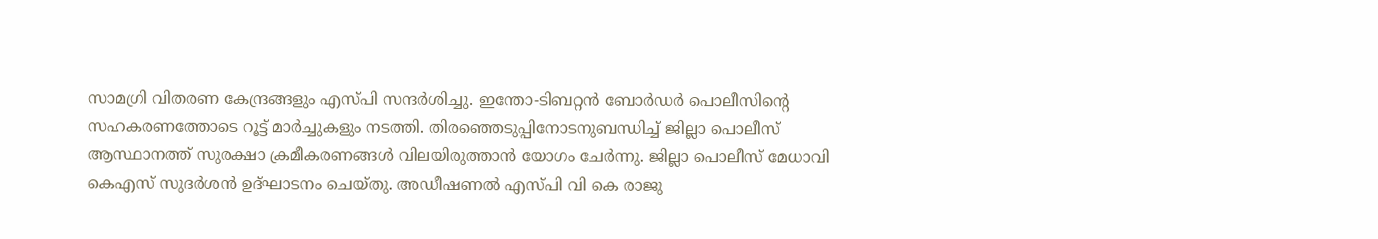സാമഗ്രി വിതരണ കേന്ദ്രങ്ങളും എസ്പി സന്ദർശിച്ചു. ഇന്തോ-ടിബറ്റൻ ബോർഡർ പൊലീസിന്‍റെ സഹകരണത്തോടെ റൂട്ട് മാർച്ചുകളും നടത്തി. തിരഞ്ഞെടുപ്പിനോടനുബന്ധിച്ച് ജില്ലാ പൊലീസ് ആസ്ഥാനത്ത് സുരക്ഷാ ക്രമീകരണങ്ങൾ വിലയിരുത്താൻ യോഗം ചേർന്നു. ജില്ലാ പൊലീസ് മേധാവി കെഎസ് സുദർശൻ ഉദ്ഘാടനം ചെയ്തു. അഡീഷണൽ എസ്പി വി കെ രാജു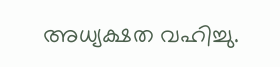അധ്യക്ഷത വഹിച്ചു.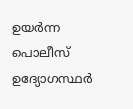ഉയർന്ന പൊലീസ് ഉദ്യോഗസ്ഥർ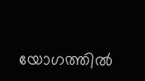യോഗത്തിൽ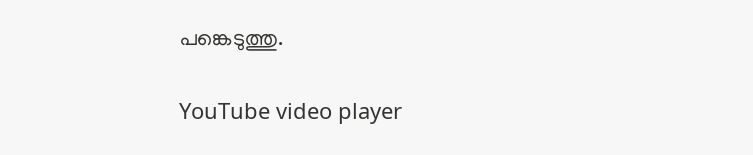പങ്കെടുത്തു.

YouTube video player